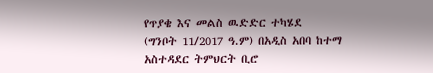የጥያቄ እና መልስ ዉድድር ተካሄደ
(ግንቦት 11/2017 ዓ.ም) በአዲስ አበባ ከተማ አስተዳደር ትምህርት ቢሮ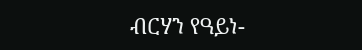ብርሃን የዓይነ-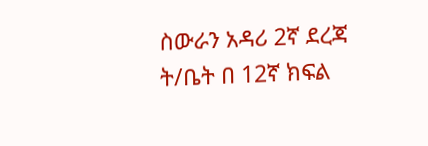ስውራን አዳሪ 2ኛ ደረጃ ት/ቤት በ 12ኛ ክፍል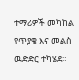ተማሪዎች መካከል የጥያቄ እና መልስ ዉድድር ተካሄደ።